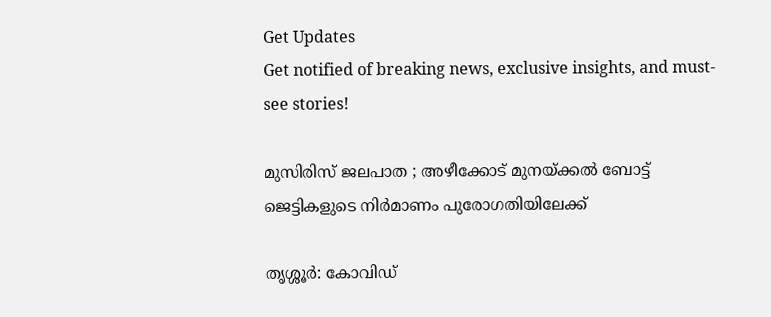Get Updates
Get notified of breaking news, exclusive insights, and must-see stories!

മുസിരിസ് ജലപാത ; അഴീക്കോട് മുനയ്ക്കല്‍ ബോട്ട് ജെട്ടികളുടെ നിര്‍മാണം പുരോഗതിയിലേക്ക്

തൃശ്ശൂര്‍: കോവിഡ്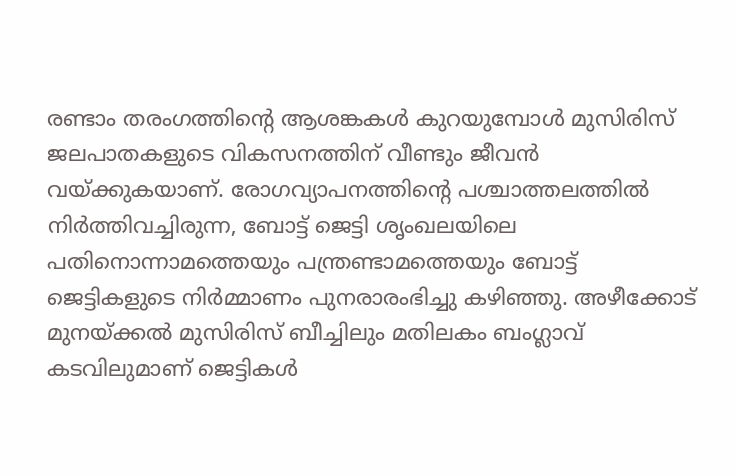രണ്ടാം തരംഗത്തിന്‍റെ ആശങ്കകള്‍ കുറയുമ്പോള്‍ മുസിരിസ് ജലപാതകളുടെ വികസനത്തിന് വീണ്ടും ജീവന്‍ വയ്ക്കുകയാണ്. രോഗവ്യാപനത്തിന്‍റെ പശ്ചാത്തലത്തില്‍ നിര്‍ത്തിവച്ചിരുന്ന, ബോട്ട് ജെട്ടി ശൃംഖലയിലെ പതിനൊന്നാമത്തെയും പന്ത്രണ്ടാമത്തെയും ബോട്ട് ജെട്ടികളുടെ നിര്‍മ്മാണം പുനരാരംഭിച്ചു കഴിഞ്ഞു. അഴീക്കോട് മുനയ്ക്കല്‍ മുസിരിസ് ബീച്ചിലും മതിലകം ബംഗ്ലാവ് കടവിലുമാണ് ജെട്ടികള്‍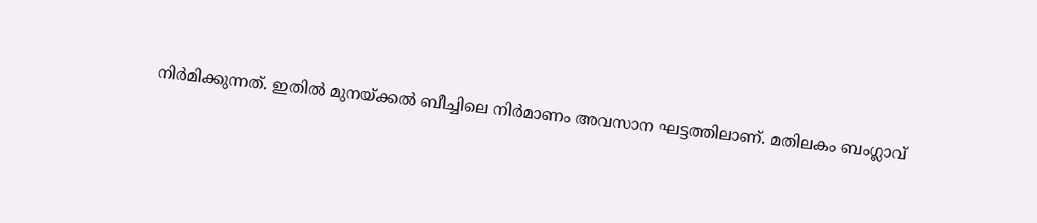നിര്‍മിക്കുന്നത്. ഇതില്‍ മുനയ്ക്കല്‍ ബീച്ചിലെ നിര്‍മാണം അവസാന ഘട്ടത്തിലാണ്. മതിലകം ബംഗ്ലാവ്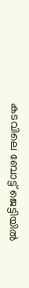കടവിലെ ബോട്ട് ജെട്ടിയില്‍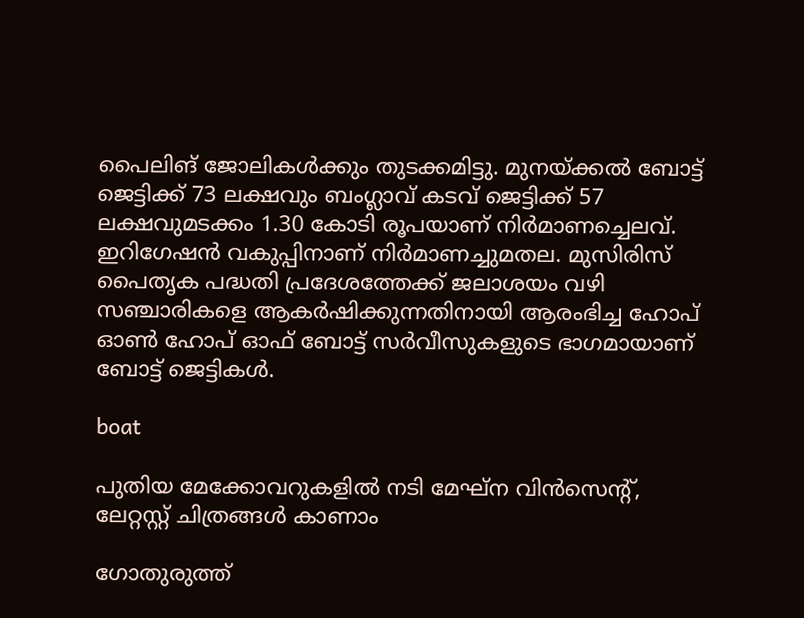പൈലിങ് ജോലികള്‍ക്കും തുടക്കമിട്ടു. മുനയ്ക്കല്‍ ബോട്ട് ജെട്ടിക്ക് 73 ലക്ഷവും ബംഗ്ലാവ് കടവ് ജെട്ടിക്ക് 57 ലക്ഷവുമടക്കം 1.30 കോടി രൂപയാണ് നിര്‍മാണച്ചെലവ്. ഇറിഗേഷന്‍ വകുപ്പിനാണ് നിര്‍മാണച്ചുമതല. മുസിരിസ് പൈതൃക പദ്ധതി പ്രദേശത്തേക്ക് ജലാശയം വഴി സഞ്ചാരികളെ ആകര്‍ഷിക്കുന്നതിനായി ആരംഭിച്ച ഹോപ് ഓണ്‍ ഹോപ് ഓഫ് ബോട്ട് സര്‍വീസുകളുടെ ഭാഗമായാണ് ബോട്ട് ജെട്ടികള്‍.

boat

പുതിയ മേക്കോവറുകളില്‍ നടി മേഘ്‌ന വിന്‍സെന്റ്, ലേറ്റസ്റ്റ് ചിത്രങ്ങള്‍ കാണാം

ഗോതുരുത്ത്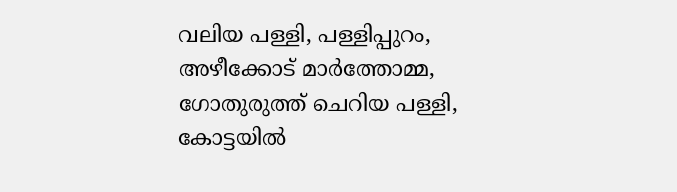വലിയ പള്ളി, പള്ളിപ്പുറം, അഴീക്കോട് മാര്‍ത്തോമ്മ, ഗോതുരുത്ത് ചെറിയ പള്ളി, കോട്ടയില്‍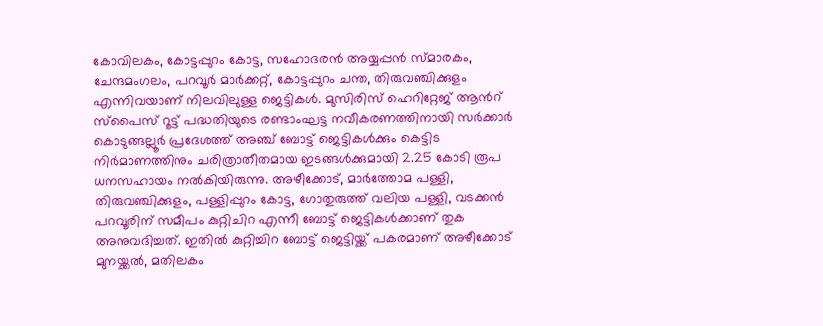കോവിലകം, കോട്ടപ്പുറം കോട്ട, സഹോദരന്‍ അയ്യപ്പന്‍ സ്മാരകം, ചേന്ദമംഗലം, പറവൂര്‍ മാര്‍ക്കറ്റ്, കോട്ടപ്പുറം ചന്ത, തിരുവഞ്ചിക്കുളം എന്നിവയാണ് നിലവിലുള്ള ജെട്ടികള്‍. മുസിരിസ് ഹെറിറ്റേജ് ആന്‍റ് സ്പൈസ് റൂട്ട് പദ്ധതിയുടെ രണ്ടാംഘട്ട നവീകരണത്തിനായി സര്‍ക്കാര്‍ കൊടുങ്ങല്ലൂര്‍ പ്രദേശത്ത് അഞ്ച് ബോട്ട് ജെട്ടികള്‍ക്കും കെട്ടിട നിര്‍മാണത്തിനും ചരിത്രാതീതമായ ഇടങ്ങള്‍ക്കുമായി 2.25 കോടി രൂപ ധനസഹായം നല്‍കിയിരുന്നു. അഴീക്കോട്, മാര്‍ത്തോമ പള്ളി, തിരുവഞ്ചിക്കുളം, പള്ളിപ്പുറം കോട്ട, ഗോതുരുത്ത് വലിയ പള്ളി, വടക്കന്‍ പറവൂരിന് സമീപം കുറ്റിചിറ എന്നീ ബോട്ട് ജെട്ടികള്‍ക്കാണ് തുക അനുവദിച്ചത്. ഇതില്‍ കുറ്റിച്ചിറ ബോട്ട് ജെട്ടിയ്ക്ക് പകരമാണ് അഴീക്കോട് മുനയ്ക്കല്‍, മതിലകം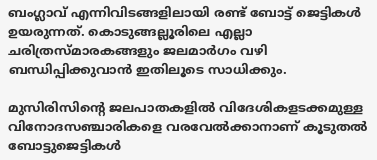ബംഗ്ലാവ് എന്നിവിടങ്ങളിലായി രണ്ട് ബോട്ട് ജെട്ടികള്‍ ഉയരുന്നത്. കൊടുങ്ങല്ലൂരിലെ എല്ലാ ചരിത്രസ്മാരകങ്ങളും ജലമാര്‍ഗം വഴി ബന്ധിപ്പിക്കുവാന്‍ ഇതിലൂടെ സാധിക്കും.

മുസിരിസിന്‍റെ ജലപാതകളില്‍ വിദേശികളടക്കമുള്ള വിനോദസഞ്ചാരികളെ വരവേല്‍ക്കാനാണ് കൂടുതല്‍ ബോട്ടുജെട്ടികള്‍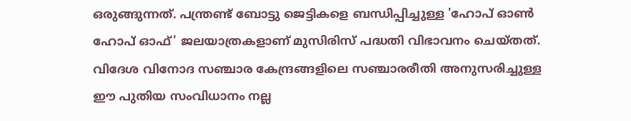ഒരുങ്ങുന്നത്. പന്ത്രണ്ട് ബോട്ടു ജെട്ടികളെ ബന്ധിപ്പിച്ചുള്ള 'ഹോപ് ഓണ്‍ ഹോപ് ഓഫ്' ജലയാത്രകളാണ് മുസിരിസ് പദ്ധതി വിഭാവനം ചെയ്തത്. വിദേശ വിനോദ സഞ്ചാര കേന്ദ്രങ്ങളിലെ സഞ്ചാരരീതി അനുസരിച്ചുള്ള ഈ പുതിയ സംവിധാനം നല്ല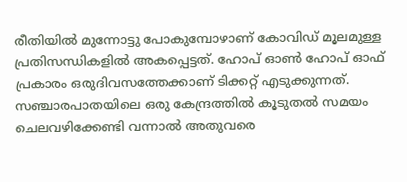രീതിയില്‍ മുന്നോട്ടു പോകുമ്പോഴാണ് കോവിഡ് മൂലമുള്ള പ്രതിസന്ധികളില്‍ അകപ്പെട്ടത്. ഹോപ് ഓണ്‍ ഹോപ് ഓഫ് പ്രകാരം ഒരുദിവസത്തേക്കാണ് ടിക്കറ്റ് എടുക്കുന്നത്. സഞ്ചാരപാതയിലെ ഒരു കേന്ദ്രത്തില്‍ കൂടുതല്‍ സമയം ചെലവഴിക്കേണ്ടി വന്നാല്‍ അതുവരെ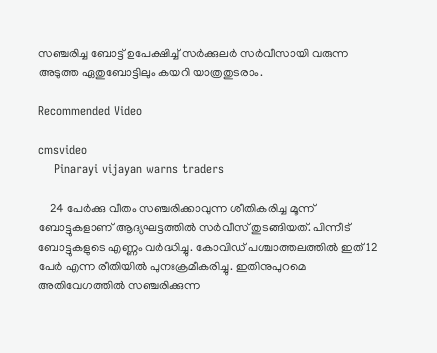സഞ്ചരിച്ച ബോട്ട് ഉപേക്ഷിച്ച് സര്‍ക്കുലര്‍ സര്‍വീസായി വരുന്ന അടുത്ത ഏതുബോട്ടിലും കയറി യാത്രതുടരാം.

Recommended Video

cmsvideo
    Pinarayi vijayan warns traders

    24 പേര്‍ക്കു വീതം സഞ്ചരിക്കാവുന്ന ശീതികരിച്ച മൂന്ന് ബോട്ടുകളാണ് ആദ്യഘട്ടത്തില്‍ സര്‍വീസ് തുടങ്ങിയത്. പിന്നീട് ബോട്ടുകളുടെ എണ്ണം വര്‍ദ്ധിച്ചു. കോവിഡ് പശ്ചാത്തലത്തില്‍ ഇത് 12 പേര്‍ എന്ന രീതിയില്‍ പുനഃക്രമീകരിച്ചു. ഇതിനുപുറമെ അതിവേഗത്തില്‍ സഞ്ചരിക്കുന്ന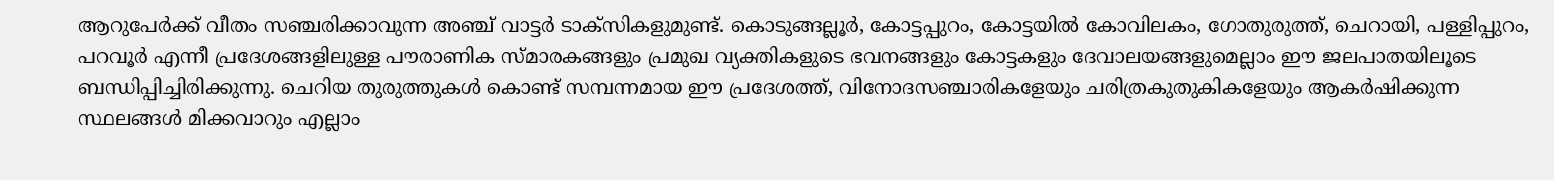ആറുപേര്‍ക്ക് വീതം സഞ്ചരിക്കാവുന്ന അഞ്ച് വാട്ടര്‍ ടാക്സികളുമുണ്ട്. കൊടുങ്ങല്ലൂര്‍, കോട്ടപ്പുറം, കോട്ടയില്‍ കോവിലകം, ഗോതുരുത്ത്, ചെറായി, പള്ളിപ്പുറം, പറവൂര്‍ എന്നീ പ്രദേശങ്ങളിലുള്ള പൗരാണിക സ്മാരകങ്ങളും പ്രമുഖ വ്യക്തികളുടെ ഭവനങ്ങളും കോട്ടകളും ദേവാലയങ്ങളുമെല്ലാം ഈ ജലപാതയിലൂടെ ബന്ധിപ്പിച്ചിരിക്കുന്നു. ചെറിയ തുരുത്തുകള്‍ കൊണ്ട് സമ്പന്നമായ ഈ പ്രദേശത്ത്, വിനോദസഞ്ചാരികളേയും ചരിത്രകുതുകികളേയും ആകര്‍ഷിക്കുന്ന സ്ഥലങ്ങള്‍ മിക്കവാറും എല്ലാം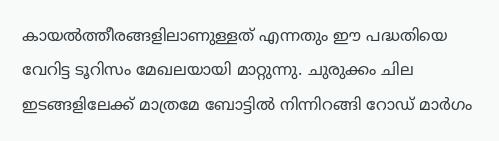കായല്‍ത്തീരങ്ങളിലാണുള്ളത് എന്നതും ഈ പദ്ധതിയെ വേറിട്ട ടൂറിസം മേഖലയായി മാറ്റുന്നു. ചുരുക്കം ചില ഇടങ്ങളിലേക്ക് മാത്രമേ ബോട്ടില്‍ നിന്നിറങ്ങി റോഡ് മാര്‍ഗം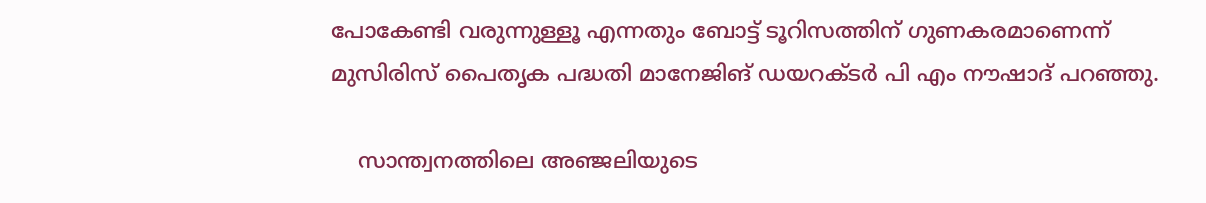പോകേണ്ടി വരുന്നുള്ളൂ എന്നതും ബോട്ട് ടൂറിസത്തിന് ഗുണകരമാണെന്ന് മുസിരിസ് പൈതൃക പദ്ധതി മാനേജിങ് ഡയറക്ടര്‍ പി എം നൗഷാദ് പറഞ്ഞു.

    സാന്ത്വനത്തിലെ അഞ്ജലിയുടെ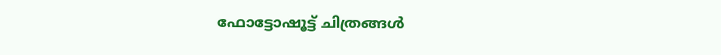ഫോട്ടോഷൂട്ട് ചിത്രങ്ങള്‍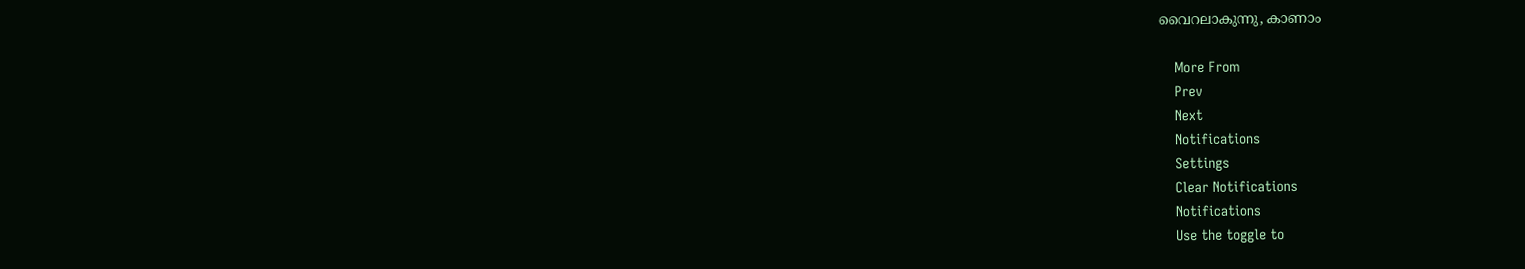വൈറലാകുന്നു, കാണാം

    More From
    Prev
    Next
    Notifications
    Settings
    Clear Notifications
    Notifications
    Use the toggle to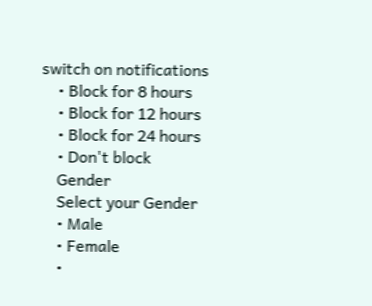switch on notifications
    • Block for 8 hours
    • Block for 12 hours
    • Block for 24 hours
    • Don't block
    Gender
    Select your Gender
    • Male
    • Female
    •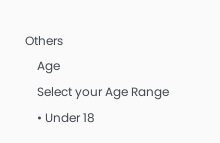Others
    Age
    Select your Age Range
    • Under 18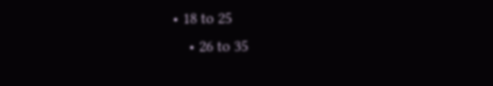• 18 to 25
    • 26 to 35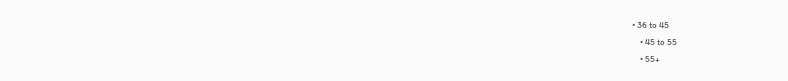• 36 to 45
    • 45 to 55
    • 55+